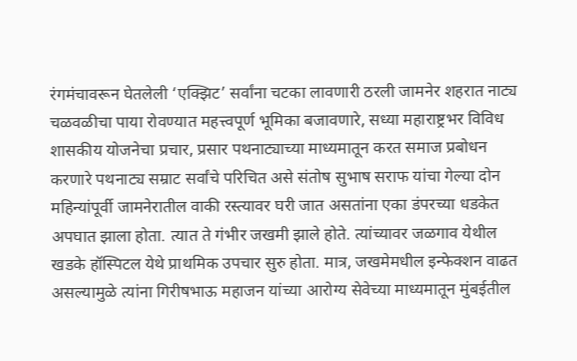रंगमंचावरून घेतलेली ‘एक्झिट’ सर्वांना चटका लावणारी ठरली जामनेर शहरात नाट्य चळवळीचा पाया रोवण्यात महत्त्वपूर्ण भूमिका बजावणारे, सध्या महाराष्ट्रभर विविध शासकीय योजनेचा प्रचार, प्रसार पथनाट्याच्या माध्यमातून करत समाज प्रबोधन करणारे पथनाट्य सम्राट सर्वांचे परिचित असे संतोष सुभाष सराफ यांचा गेल्या दोन महिन्यांपूर्वी जामनेरातील वाकी रस्त्यावर घरी जात असतांना एका डंपरच्या धडकेत अपघात झाला होता. त्यात ते गंभीर जखमी झाले होते. त्यांच्यावर जळगाव येथील खडके हॉस्पिटल येथे प्राथमिक उपचार सुरु होता. मात्र, जखमेमधील इन्फेक्शन वाढत असल्यामुळे त्यांना गिरीषभाऊ महाजन यांच्या आरोग्य सेवेच्या माध्यमातून मुंबईतील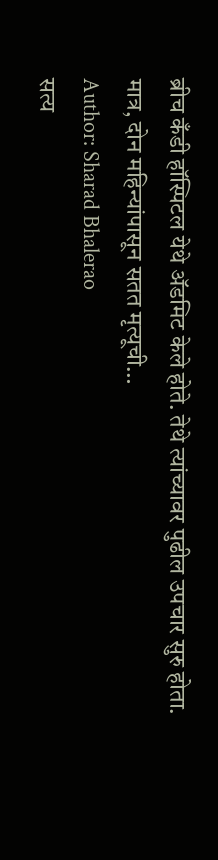ब्रीच कँडी हॉस्पिटल येथे ॲडमिट केले होते. तेथे त्यांच्यावर पुढील उपचार सुरु होता. मात्र, दोन महिन्यांपासून सतत मृत्यूची…
Author: Sharad Bhalerao
सत्य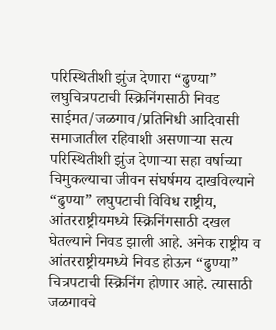परिस्थितीशी झुंज देणारा “ढुण्या” लघुचित्रपटाची स्क्रिनिंगसाठी निवड साईमत/जळगाव/प्रतिनिधी आदिवासी समाजातील रहिवाशी असणाऱ्या सत्य परिस्थितीशी झुंज देणाऱ्या सहा वर्षाच्या चिमुकल्याचा जीवन संघर्षमय दाखविल्याने “ढुण्या” लघुपटाची विविध राष्ट्रीय, आंतरराष्ट्रीयमध्ये स्क्रिनिंगसाठी दखल घेतल्याने निवड झाली आहे. अनेक राष्ट्रीय व आंतरराष्ट्रीयमध्ये निवड होऊन “ढुण्या” चित्रपटाची स्क्रिनिंग होणार आहे. त्यासाठी जळगावचे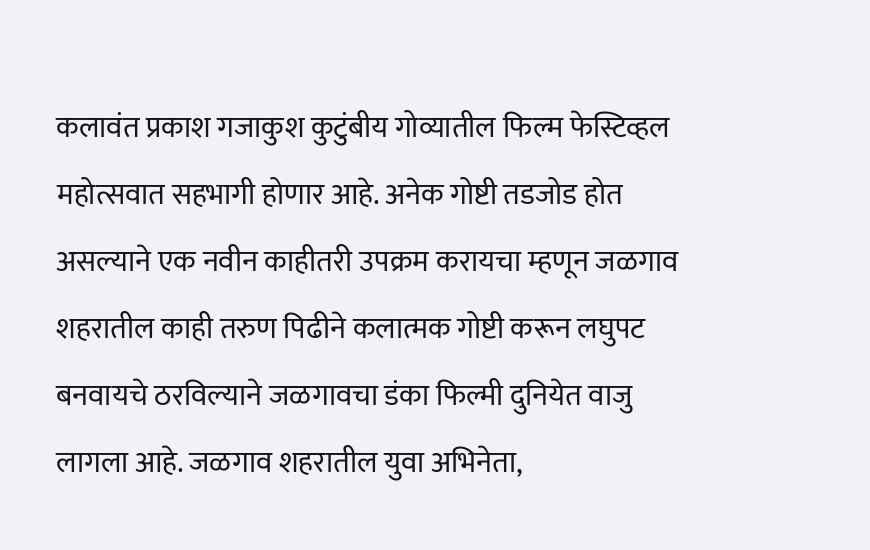कलावंत प्रकाश गजाकुश कुटुंबीय गोव्यातील फिल्म फेस्टिव्हल महोत्सवात सहभागी होणार आहे. अनेक गोष्टी तडजोड होत असल्याने एक नवीन काहीतरी उपक्रम करायचा म्हणून जळगाव शहरातील काही तरुण पिढीने कलात्मक गोष्टी करून लघुपट बनवायचे ठरविल्याने जळगावचा डंका फिल्मी दुनियेत वाजु लागला आहे. जळगाव शहरातील युवा अभिनेता,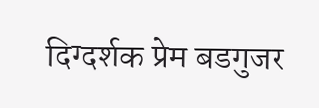दिग्दर्शक प्रेम बडगुजर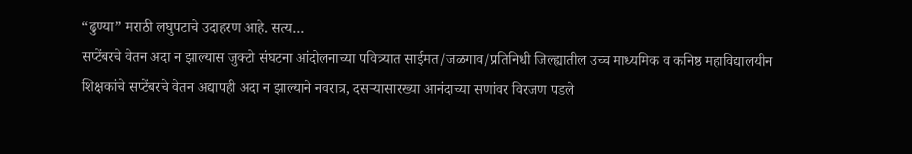“ढुण्या” मराठी लघुपटाचे उदाहरण आहे. सत्य…
सप्टेंबरचे वेतन अदा न झाल्यास जुक्टो संघटना आंदोलनाच्या पवित्र्यात साईमत/जळगाव/प्रतिनिधी जिल्ह्यातील उच्च माध्यमिक व कनिष्ठ महाविद्यालयीन शिक्षकांचे सप्टेंबरचे वेतन अद्यापही अदा न झाल्याने नवरात्र, दसऱ्यासारख्या आनंदाच्या सणांवर विरजण पडले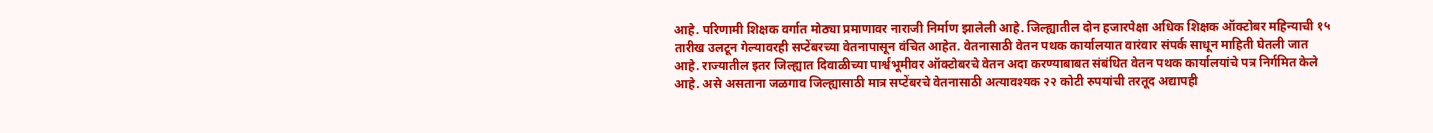आहे. परिणामी शिक्षक वर्गात मोठ्या प्रमाणावर नाराजी निर्माण झालेली आहे. जिल्ह्यातील दोन हजारपेक्षा अधिक शिक्षक ऑक्टोबर महिन्याची १५ तारीख उलटून गेल्यावरही सप्टेंबरच्या वेतनापासून वंचित आहेत. वेतनासाठी वेतन पथक कार्यालयात वारंवार संपर्क साधून माहिती घेतली जात आहे. राज्यातील इतर जिल्ह्यात दिवाळीच्या पार्श्वभूमीवर ऑक्टोबरचे वेतन अदा करण्याबाबत संबंधित वेतन पथक कार्यालयांचे पत्र निर्गमित केले आहे. असे असताना जळगाव जिल्ह्यासाठी मात्र सप्टेंबरचे वेतनासाठी अत्यावश्यक २२ कोटी रुपयांची तरतूद अद्यापही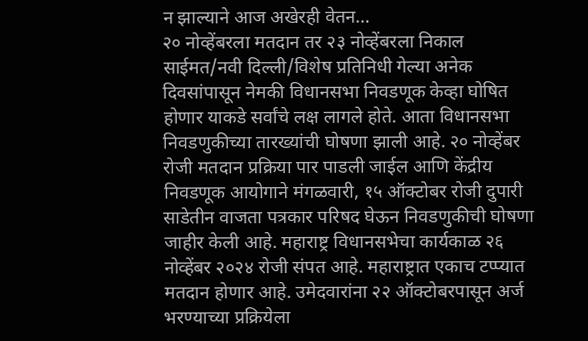न झाल्याने आज अखेरही वेतन…
२० नोव्हेंबरला मतदान तर २३ नोव्हेंबरला निकाल साईमत/नवी दिल्ली/विशेष प्रतिनिधी गेल्या अनेक दिवसांपासून नेमकी विधानसभा निवडणूक केव्हा घोषित होणार याकडे सर्वांचे लक्ष लागले होते. आता विधानसभा निवडणुकीच्या तारख्यांची घोषणा झाली आहे. २० नोव्हेंबर रोजी मतदान प्रक्रिया पार पाडली जाईल आणि केंद्रीय निवडणूक आयोगाने मंगळवारी, १५ ऑक्टोबर रोजी दुपारी साडेतीन वाजता पत्रकार परिषद घेऊन निवडणुकीची घोषणा जाहीर केली आहे. महाराष्ट्र विधानसभेचा कार्यकाळ २६ नोव्हेंबर २०२४ रोजी संपत आहे. महाराष्ट्रात एकाच टप्प्यात मतदान होणार आहे. उमेदवारांना २२ ऑक्टोबरपासून अर्ज भरण्याच्या प्रक्रियेला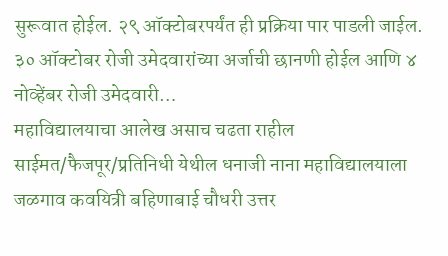सुरूवात होईल. २९ ऑक्टोबरपर्यंत ही प्रक्रिया पार पाडली जाईल. ३० ऑक्टोबर रोजी उमेदवारांच्या अर्जाची छानणी होईल आणि ४ नोव्हेंबर रोजी उमेदवारी…
महाविद्यालयाचा आलेख असाच चढता राहील साईमत/फैजपूर/प्रतिनिधी येथील धनाजी नाना महाविद्यालयाला जळगाव कवयित्री बहिणाबाई चौधरी उत्तर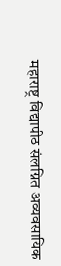महाराष्ट्र विद्यापीठ संलग्नित अव्यवसायिक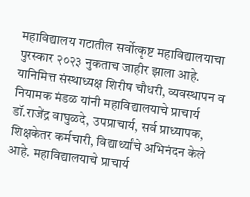महाविद्यालय गटातील सर्वोत्कृष्ट महाविद्यालयाचा पुरस्कार २०२३ नुकताच जाहीर झाला आहे. यानिमित्त संस्थाध्यक्ष शिरीष चौधरी, व्यवस्थापन व नियामक मंडळ यांनी महाविद्यालयाचे प्राचार्य डॉ.राजेंद्र वाघुळदे, उपप्राचार्य, सर्व प्राध्यापक, शिक्षकेतर कर्मचारी, विद्यार्थ्यांचे अभिनंदन केले आहे. महाविद्यालयाचे प्राचार्य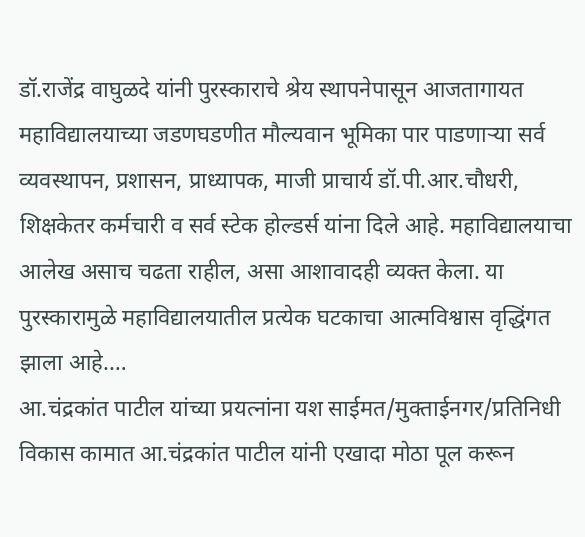डॉ.राजेंद्र वाघुळदे यांनी पुरस्काराचे श्रेय स्थापनेपासून आजतागायत महाविद्यालयाच्या जडणघडणीत मौल्यवान भूमिका पार पाडणाऱ्या सर्व व्यवस्थापन, प्रशासन, प्राध्यापक, माजी प्राचार्य डॉ.पी.आर.चौधरी, शिक्षकेतर कर्मचारी व सर्व स्टेक होल्डर्स यांना दिले आहे. महाविद्यालयाचा आलेख असाच चढता राहील, असा आशावादही व्यक्त केला. या पुरस्कारामुळे महाविद्यालयातील प्रत्येक घटकाचा आत्मविश्वास वृद्धिंगत झाला आहे.…
आ.चंद्रकांत पाटील यांच्या प्रयत्नांना यश साईमत/मुक्ताईनगर/प्रतिनिधी विकास कामात आ.चंद्रकांत पाटील यांनी एखादा मोठा पूल करून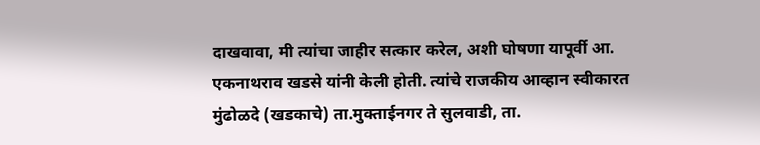दाखवावा, मी त्यांचा जाहीर सत्कार करेल, अशी घोषणा यापूर्वी आ. एकनाथराव खडसे यांनी केली होती. त्यांचे राजकीय आव्हान स्वीकारत मुंढोळदे (खडकाचे) ता.मुक्ताईनगर ते सुलवाडी, ता.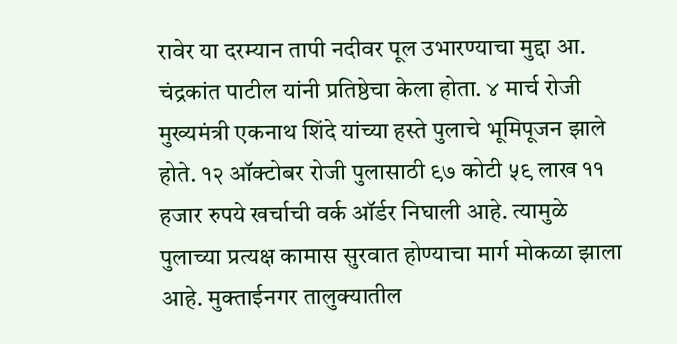रावेर या दरम्यान तापी नदीवर पूल उभारण्याचा मुद्दा आ. चंद्रकांत पाटील यांनी प्रतिष्ठेचा केला होता. ४ मार्च रोजी मुख्यमंत्री एकनाथ शिंदे यांच्या हस्ते पुलाचे भूमिपूजन झाले होते. १२ ऑक्टोबर रोजी पुलासाठी ९७ कोटी ५९ लाख ११ हजार रुपये खर्चाची वर्क ऑर्डर निघाली आहे. त्यामुळे पुलाच्या प्रत्यक्ष कामास सुरवात होण्याचा मार्ग मोकळा झाला आहे. मुक्ताईनगर तालुक्यातील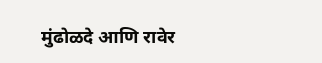मुंढोळदे आणि रावेर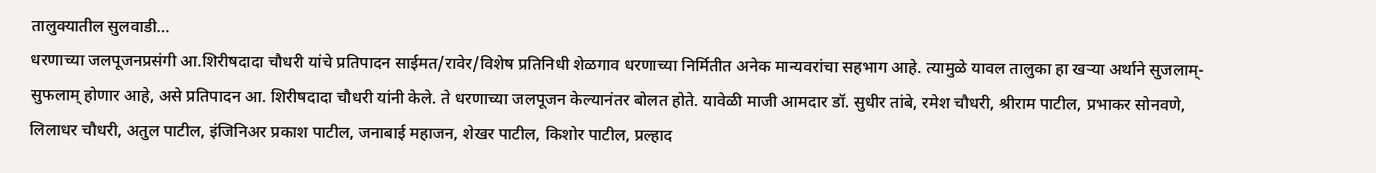तालुक्यातील सुलवाडी…
धरणाच्या जलपूजनप्रसंगी आ.शिरीषदादा चौधरी यांचे प्रतिपादन साईमत/रावेर/विशेष प्रतिनिधी शेळगाव धरणाच्या निर्मितीत अनेक मान्यवरांचा सहभाग आहे. त्यामुळे यावल तालुका हा खऱ्या अर्थाने सुजलाम्-सुफलाम् होणार आहे, असे प्रतिपादन आ. शिरीषदादा चौधरी यांनी केले. ते धरणाच्या जलपूजन केल्यानंतर बोलत होते. यावेळी माजी आमदार डॉ. सुधीर तांबे, रमेश चौधरी, श्रीराम पाटील, प्रभाकर सोनवणे, लिलाधर चौधरी, अतुल पाटील, इंजिनिअर प्रकाश पाटील, जनाबाई महाजन, शेखर पाटील, किशोर पाटील, प्रल्हाद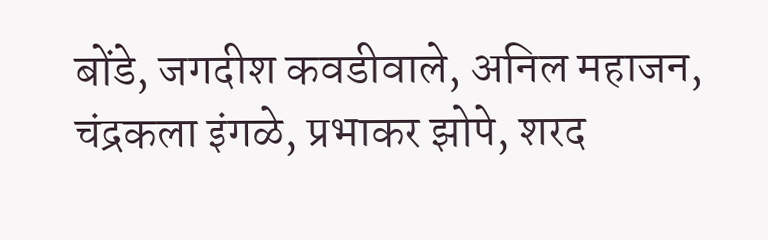बोंडे, जगदीश कवडीवाले, अनिल महाजन, चंद्रकला इंगळे, प्रभाकर झोपे, शरद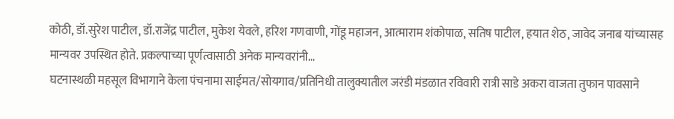कोठी, डॉ.सुरेश पाटील, डॉ.राजेंद्र पाटील, मुकेश येवले, हरिश गणवाणी, गोंडू महाजन, आत्माराम शंकोपाळ, सतिष पाटील, हयात शेठ, जावेद जनाब यांच्यासह मान्यवर उपस्थित होते. प्रकल्पाच्या पूर्णत्वासाठी अनेक मान्यवरांनी…
घटनास्थळी महसूल विभागाने केला पंचनामा साईमत/सोयगाव/प्रतिनिधी तालुक्यातील जरंडी मंडळात रविवारी रात्री साडे अकरा वाजता तुफान पावसाने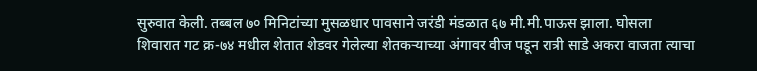सुरुवात केली. तब्बल ७० मिनिटांच्या मुसळधार पावसाने जरंडी मंडळात ६७ मी.मी.पाऊस झाला. घोसला शिवारात गट क्र-७४ मधील शेतात शेडवर गेलेल्या शेतकऱ्याच्या अंगावर वीज पडून रात्री साडे अकरा वाजता त्याचा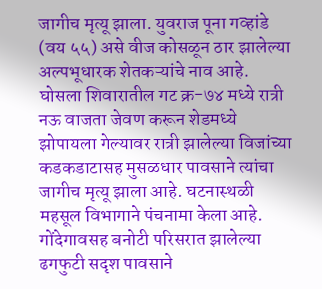जागीच मृत्यू झाला. युवराज पूना गव्हांडे (वय ५५) असे वीज कोसळून ठार झालेल्या अल्पभूधारक शेतकऱ्यांचे नाव आहे. घोसला शिवारातील गट क्र-७४ मध्ये रात्री नऊ वाजता जेवण करून शेडमध्ये झोपायला गेल्यावर रात्री झालेल्या विजांच्या कडकडाटासह मुसळधार पावसाने त्यांचा जागीच मृत्यू झाला आहे. घटनास्थळी महसूल विभागाने पंचनामा केला आहे. गोंदेगावसह बनोटी परिसरात झालेल्या ढगफुटी सदृश पावसाने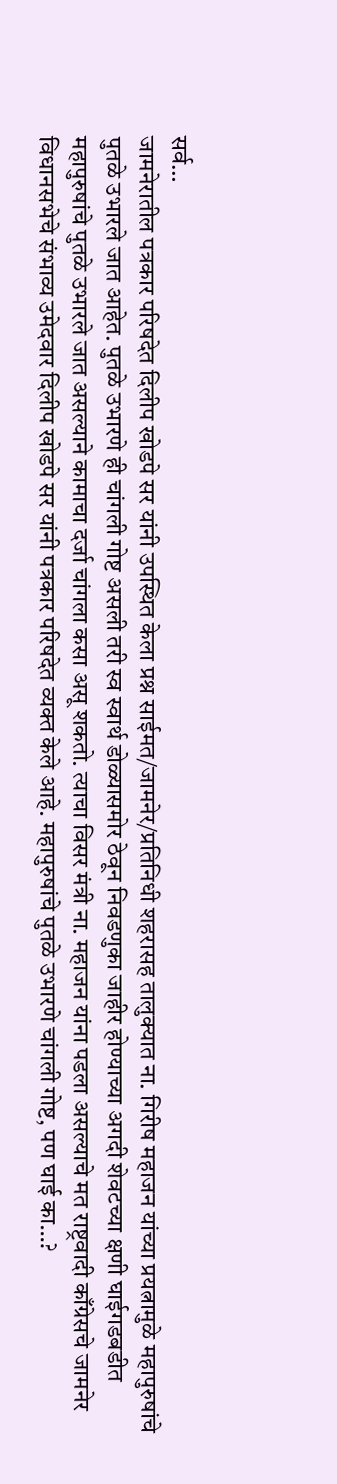सर्व…
जामनेरातील पत्रकार परिषदेत दिलीप खोडपे सर यांनी उपस्थित केला प्रश्न साईमत/जामनेर/प्रतिनिधी शहरासह तालुक्यात ना. गिरीष महाजन यांच्या प्रयत्नामुळे महापुरुषांचे पुतळे उभारले जात आहेत. पुतळे उभारणे ही चांगली गोष्ट असली तरी स्व स्वार्थ डोळ्यासमोर ठेवून निवडणुका जाहीर होण्याच्या अगदी शेवटच्या क्षणी घाईगडबडीत महापुरुषांचे पुतळे उभारले जात असल्याने कामाचा दर्जा चांगला कसा असू शकतो. त्याचा विसर मंत्री ना. महाजन यांना पडला असल्याचे मत राष्ट्रवादी काँग्रेसचे जामनेर विधानसभेचे संभाव्य उमेदवार दिलीप खोडपे सर यांनी पत्रकार परिषदेत व्यक्त केले आहे. महापुरुषांचे पुतळे उभारणे चांगली गोष्ट, पण घाई का…?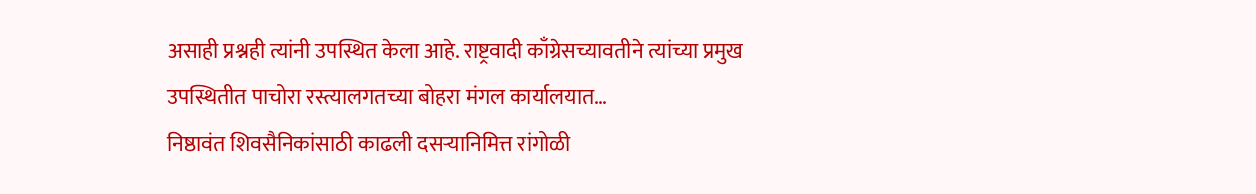असाही प्रश्नही त्यांनी उपस्थित केला आहे. राष्ट्रवादी काँग्रेसच्यावतीने त्यांच्या प्रमुख उपस्थितीत पाचोरा रस्त्यालगतच्या बोहरा मंगल कार्यालयात…
निष्ठावंत शिवसैनिकांसाठी काढली दसऱ्यानिमित्त रांगोळी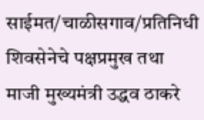साईमत/चाळीसगाव/प्रतिनिधी शिवसेनेचे पक्षप्रमुख तथा माजी मुख्यमंत्री उद्धव ठाकरे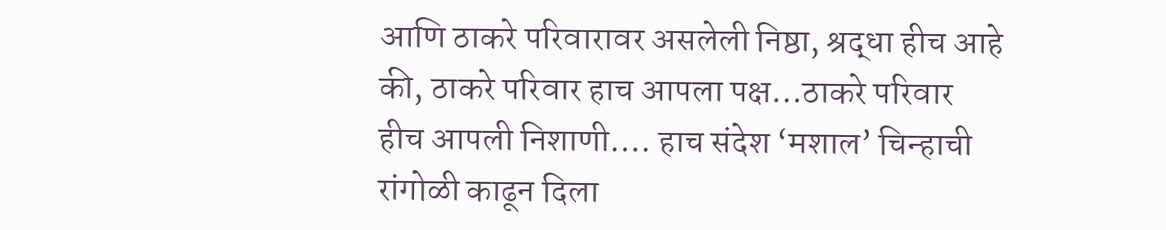आणि ठाकरे परिवारावर असलेली निष्ठा, श्रद्धा हीच आहे की, ठाकरे परिवार हाच आपला पक्ष…ठाकरे परिवार हीच आपली निशाणी…. हाच संदेश ‘मशाल’ चिन्हाची रांगोळी काढून दिला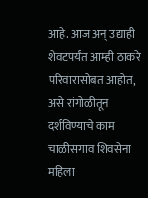आहे. आज अन् उद्याही शेवटपर्यंत आम्ही ठाकरे परिवारासोबत आहोत, असे रांगोळीतून दर्शविण्याचे काम चाळीसगाव शिवसेना महिला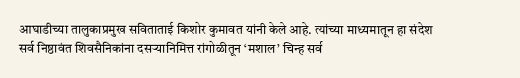आघाडीच्या तालुकाप्रमुख सविताताई किशोर कुमावत यांनी केले आहे. त्यांच्या माध्यमातून हा संदेश सर्व निष्ठावंत शिवसैनिकांना दसऱ्यानिमित्त रांगोळीतून ‘मशाल’ चिन्ह सर्व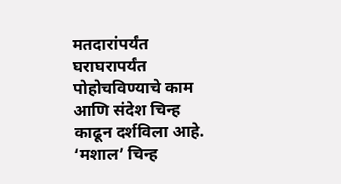मतदारांपर्यंत घराघरापर्यंत पोहोचविण्याचे काम आणि संदेश चिन्ह काढून दर्शविला आहे. ‘मशाल’ चिन्ह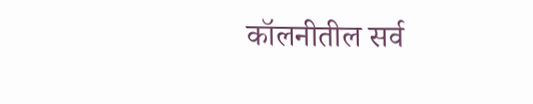कॉलनीतील सर्व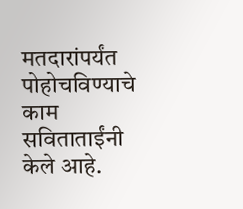मतदारांपर्यंत पोहोचविण्याचे काम सविताताईंनी केले आहे.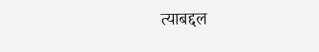त्याबद्दल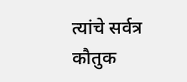त्यांचे सर्वत्र कौतुक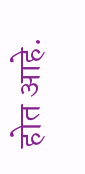होत आहे.